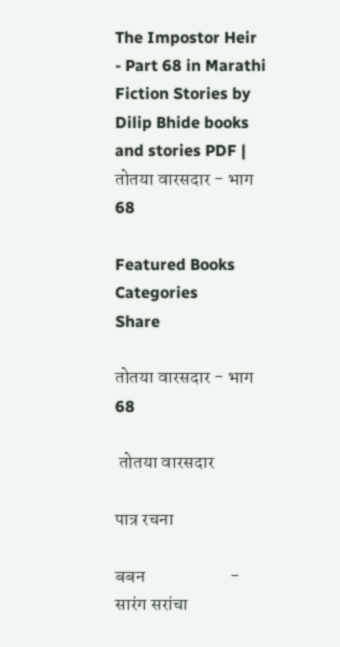The Impostor Heir - Part 68 in Marathi Fiction Stories by Dilip Bhide books and stories PDF | तोतया वारसदार - भाग 68

Featured Books
Categories
Share

तोतया वारसदार - भाग 68

 तोतया वारसदार

पात्र रचना

बबन                       - सारंग सरांचा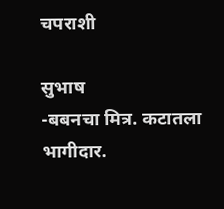चपराशी

सुभाष                      -बबनचा मित्र. कटातला भागीदार.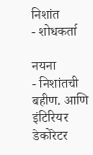निशांत                      - शोधकर्ता

नयना                      - निशांतची बहीण. आणि इंटिरियर डेकोरेटर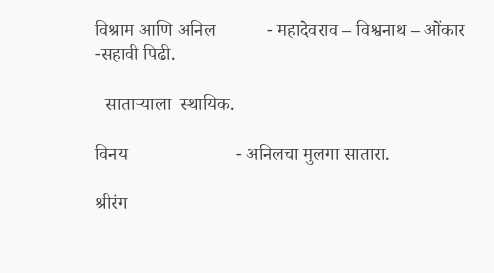विश्राम आणि अनिल           - महादेवराव – विश्वनाथ – ओंकार -सहावी पिढी.

  साताऱ्याला  स्थायिक.

विनय                       - अनिलचा मुलगा सातारा.

श्रीरंग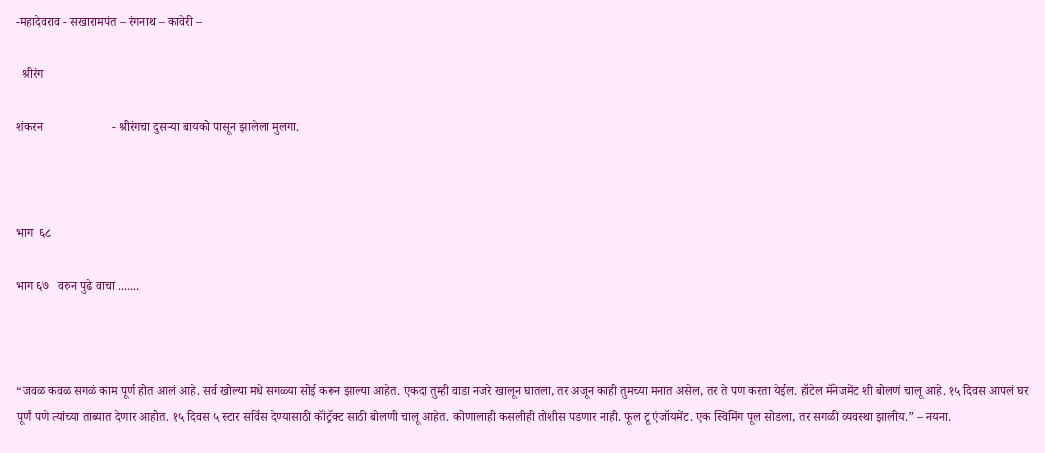-महादेवराव - सखारामपंत – रंगनाथ – कावेरी –

  श्रीरंग

शंकरन                      - श्रीरंगचा दुसऱ्या बायको पासून झालेला मुलगा.



भाग  ६८

भाग ६७   वरुन पुढे वाचा .......



“जवळ कवळ सगळं काम पूर्ण होत आलं आहे. सर्व खोल्या मधे सगळ्या सोई करून झाल्या आहेत. एकदा तुम्ही वाडा नजरे खालून घातला, तर अजून काही तुमच्या मनात असेल, तर ते पण करता येईल. हॉटेल मॅनेजमेंट शी बोलणं चालू आहे. १५ दिवस आपलं घर पूर्णं पणे त्यांच्या ताब्यात देणार आहोत. १५ दिवस ५ स्टार सर्विस देण्यासाठी कॉंट्रॅक्ट साठी बोलणी चालू आहेत. कोणालाही कसलीही तोशीस पडणार नाही. फूल टू एंजॉयमेंट. एक स्विमिंग पूल सोडला, तर सगळी व्यवस्था झालीय.” – नयना.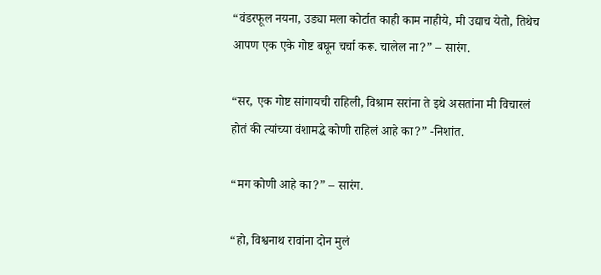“वंडरफूल नयना, उड्या मला कोर्टात काही काम नाहीये, मी उद्याच येतो, तिथेच आपण एक एके गोष्ट बघून चर्चा करू. चालेल ना?” – सारंग.

“सर, एक गोष्ट सांगायची राहिली, विश्राम सरांना ते इथे असतांना मी विचारलं होतं की त्यांच्या वंशामद्धे कोणी राहिलं आहे का?” -निशांत.

“मग कोणी आहे का?” – सारंग.

“हो, विश्वनाथ रावांना दोन मुलं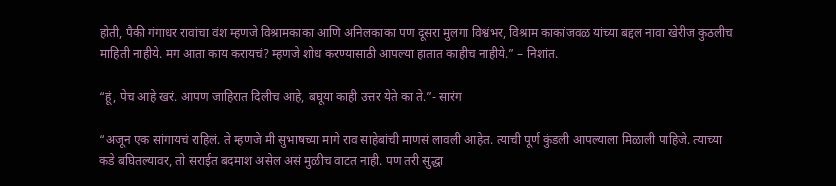होती, पैकी गंगाधर रावांचा वंश म्हणजे विश्रामकाका आणि अनिलकाका पण दूसरा मुलगा विश्वंभर, विश्राम काकांजवळ यांच्या बद्दल नावा खेरीज कुठलीच माहिती नाहीये. मग आता काय करायचं? म्हणजे शोध करण्यासाठी आपल्या हातात काहीच नाहीये.” – निशांत.

“हूं, पेच आहे खरं. आपण जाहिरात दिलीच आहे, बघूया काही उत्तर येते का ते.”- सारंग

“अजून एक सांगायचं राहिलं. ते म्हणजे मी सुभाषच्या मागे राव साहेबांची माणसं लावली आहेत. त्याची पूर्ण कुंडली आपल्याला मिळाली पाहिजे. त्याच्या कडे बघितल्यावर, तो सराईत बदमाश असेल असं मुळीच वाटत नाही. पण तरी सुद्धा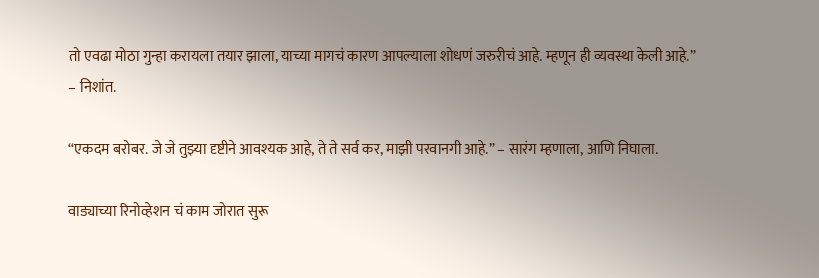तो एवढा मोठा गुन्हा करायला तयार झाला, याच्या मागचं कारण आपल्याला शोधणं जरुरीचं आहे. म्हणून ही व्यवस्था केली आहे.” – निशांत.

“एकदम बरोबर. जे जे तुझ्या दृष्टीने आवश्यक आहे, ते ते सर्व कर, माझी परवानगी आहे.” – सारंग म्हणाला, आणि निघाला.

वाड्याच्या रिनोव्हेशन चं काम जोरात सुरू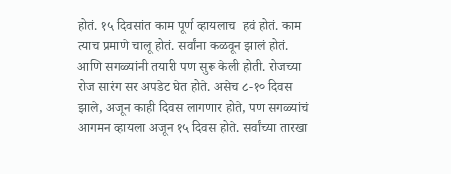होतं. १५ दिवसांत काम पूर्ण व्हायलाच  हवं होतं. काम त्याच प्रमाणे चालू होतं. सर्वांना कळवून झालं होतं. आणि सगळ्यांनी तयारी पण सुरू केली होती. रोजच्या रोज सारंग सर अपडेट घेत होते. असेच ८-१० दिवस झाले, अजून काही दिवस लागणार होते, पण सगळ्यांचं आगमन व्हायला अजून १५ दिवस होते. सर्वांच्या तारखा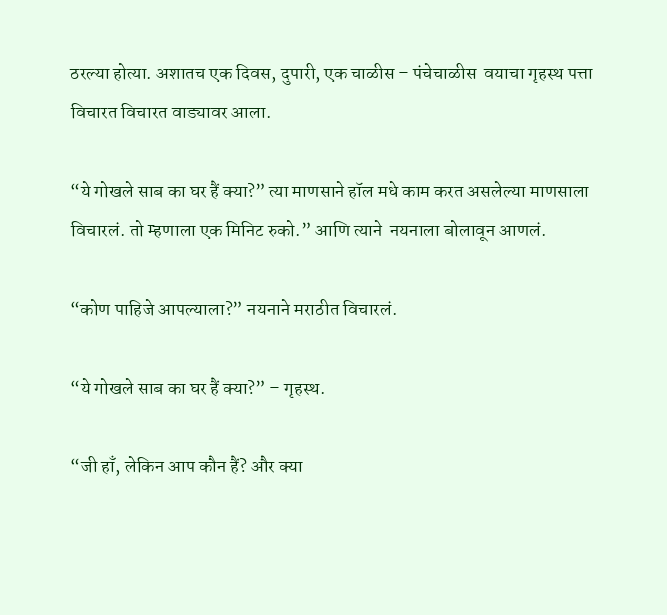ठरल्या होत्या. अशातच एक दिवस, दुपारी, एक चाळीस – पंचेचाळीस  वयाचा गृहस्थ पत्ता विचारत विचारत वाड्यावर आला.

“ये गोखले साब का घर हैं क्या?” त्या माणसाने हॉल मधे काम करत असलेल्या माणसाला विचारलं. तो म्हणाला एक मिनिट रुको.” आणि त्याने  नयनाला बोलावून आणलं.

“कोण पाहिजे आपल्याला?” नयनाने मराठीत विचारलं.

“ये गोखले साब का घर हैं क्या?” – गृहस्थ.

“जी हाँ, लेकिन आप कौन हैं? और क्या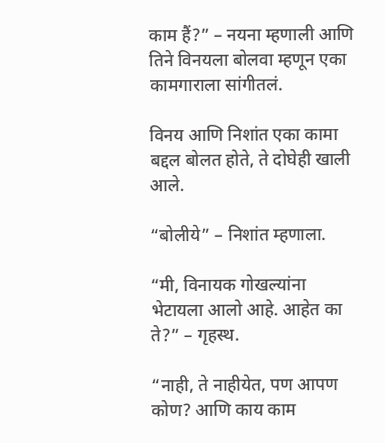काम हैं?” – नयना म्हणाली आणि तिने विनयला बोलवा म्हणून एका कामगाराला सांगीतलं.

विनय आणि निशांत एका कामा बद्दल बोलत होते, ते दोघेही खाली आले.

“बोलीये” – निशांत म्हणाला.

“मी, विनायक गोखल्यांना भेटायला आलो आहे. आहेत का ते?” – गृहस्थ.

“नाही, ते नाहीयेत, पण आपण कोण? आणि काय काम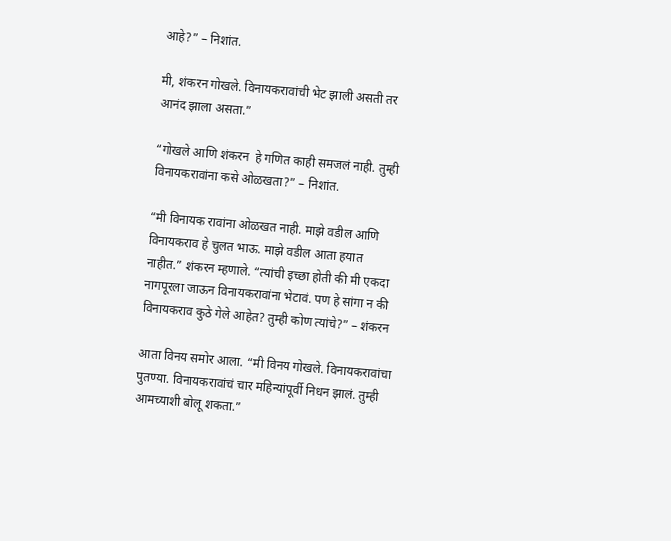आहे?” – निशांत.

मी, शंकरन गोखले. विनायकरावांची भेट झाली असती तर आनंद झाला असता.”

“गोखले आणि शंकरन  हे गणित काही समजलं नाही. तुम्ही विनायकरावांना कसे ओळखता?” – निशांत.

“मी विनायक रावांना ओळखत नाही. माझे वडील आणि विनायकराव हे चुलत भाऊ. माझे वडील आता हयात नाहीत.” शंकरन म्हणाले. “त्यांची इच्छा होती की मी एकदा नागपूरला जाऊन विनायकरावांना भेटावं. पण हे सांगा न की विनायकराव कुठे गेले आहेत? तुम्ही कोण त्यांचे?” – शंकरन

आता विनय समोर आला. “मी विनय गोखले. विनायकरावांचा पुतण्या. विनायकरावांचं चार महिन्यांपूर्वी निधन झालं. तुम्ही आमच्याशी बोलू शकता.”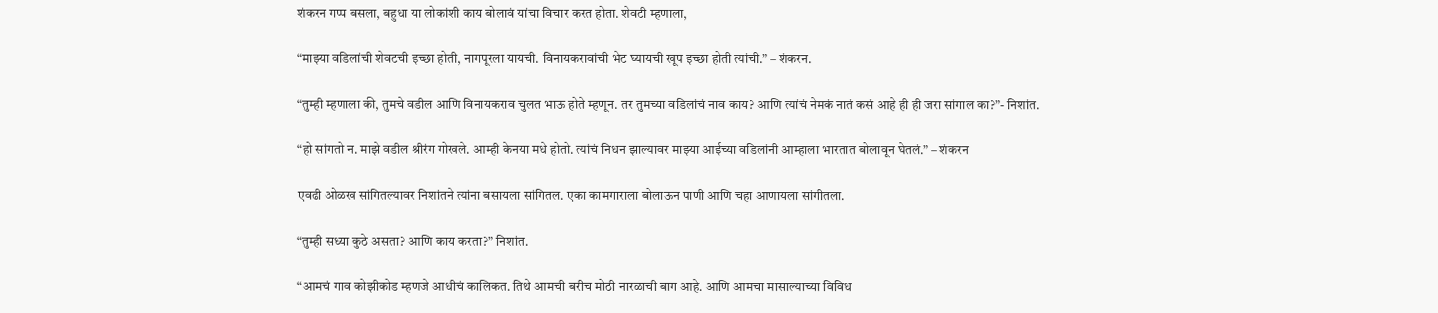शंकरन गप्प बसला, बहुधा या लोकांशी काय बोलावं यांचा विचार करत होता. शेवटी म्हणाला,

“माझ्या वडिलांची शेवटची इच्छा होती, नागपूरला यायची. विनायकरावांची भेट घ्यायची खूप इच्छा होती त्यांची.” – शंकरन.

“तुम्ही म्हणाला की, तुमचे वडील आणि विनायकराव चुलत भाऊ होते म्हणून. तर तुमच्या वडिलांचं नाव काय? आणि त्यांचं नेमकं नातं कसं आहे ही ही जरा सांगाल का?”- निशांत.

“हो सांगतो न. माझे वडील श्रीरंग गोखले. आम्ही केनया मधे होतो. त्यांचं निधन झाल्यावर माझ्या आईच्या वडिलांनी आम्हाला भारतात बोलावून घेतलं.” – शंकरन

एवढी ओळख सांगितल्यावर निशांतने त्यांना बसायला सांगितल. एका कामगाराला बोलाऊन पाणी आणि चहा आणायला सांगीतला.

“तुम्ही सध्या कुठे असता? आणि काय करता?” निशांत.

“आमचं गाव कोझीकोड म्हणजे आधीचं कालिकत. तिथे आमची बरीच मोठी नारळाची बाग आहे. आणि आमचा मासाल्याच्या विविध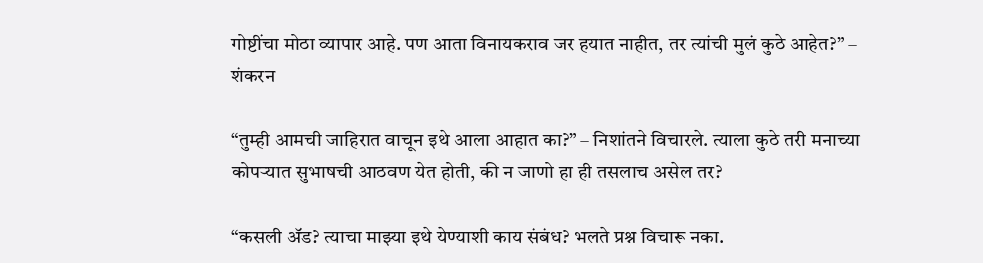गोष्टींचा मोठा व्यापार आहे. पण आता विनायकराव जर हयात नाहीत, तर त्यांची मुलं कुठे आहेत?” – शंकरन

“तुम्ही आमची जाहिरात वाचून इथे आला आहात का?” – निशांतने विचारले. त्याला कुठे तरी मनाच्या कोपऱ्यात सुभाषची आठवण येत होती, की न जाणो हा ही तसलाच असेल तर?

“कसली ॲड? त्याचा माझ्या इथे येण्याशी काय संबंध? भलते प्रश्न विचारू नका.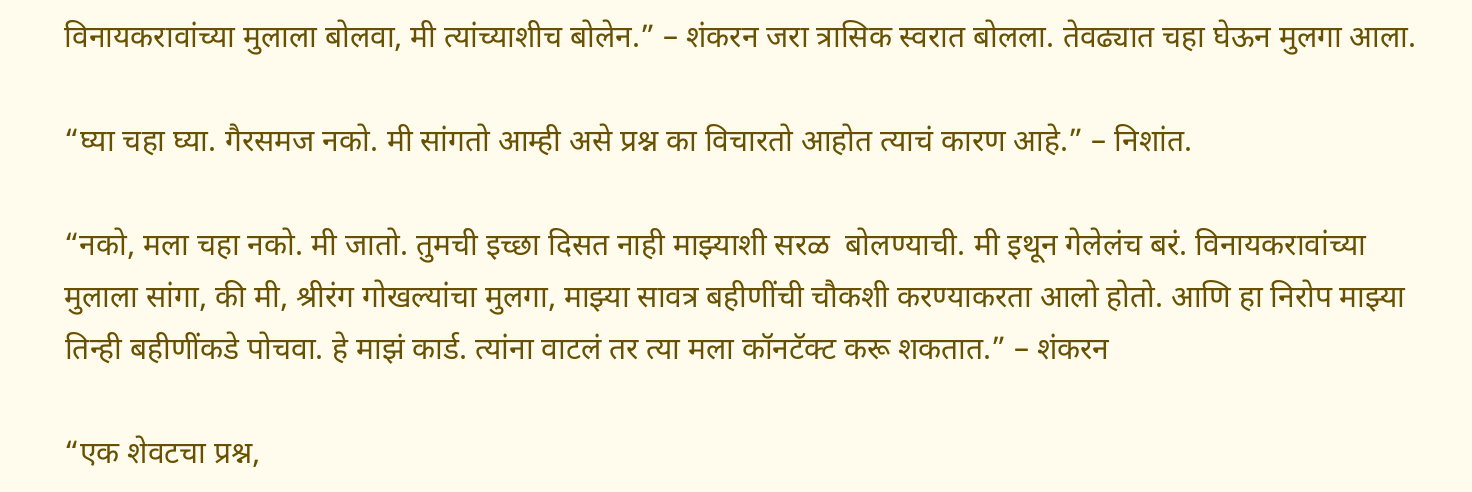विनायकरावांच्या मुलाला बोलवा, मी त्यांच्याशीच बोलेन.” – शंकरन जरा त्रासिक स्वरात बोलला. तेवढ्यात चहा घेऊन मुलगा आला.

“घ्या चहा घ्या. गैरसमज नको. मी सांगतो आम्ही असे प्रश्न का विचारतो आहोत त्याचं कारण आहे.” – निशांत.

“नको, मला चहा नको. मी जातो. तुमची इच्छा दिसत नाही माझ्याशी सरळ  बोलण्याची. मी इथून गेलेलंच बरं. विनायकरावांच्या मुलाला सांगा, की मी, श्रीरंग गोखल्यांचा मुलगा, माझ्या सावत्र बहीणींची चौकशी करण्याकरता आलो होतो. आणि हा निरोप माझ्या तिन्ही बहीणींकडे पोचवा. हे माझं कार्ड. त्यांना वाटलं तर त्या मला कॉनटॅक्ट करू शकतात.” – शंकरन

“एक शेवटचा प्रश्न,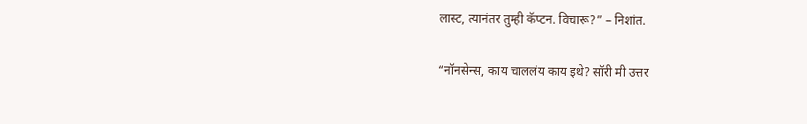लास्ट, त्यानंतर तुम्ही कॅप्टन. विचारू?” – निशांत.

“नॉनसेन्स, काय चाललंय काय इथे? सॉरी मी उत्तर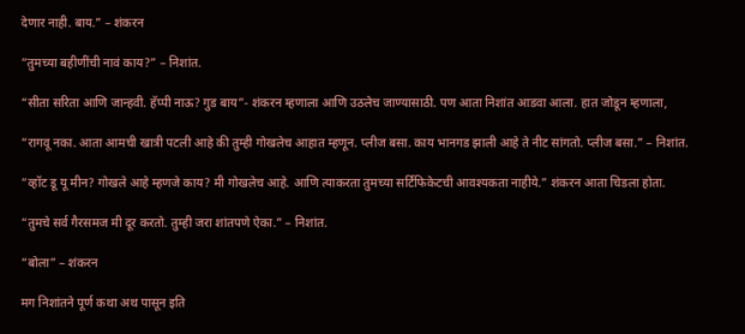देणार नाही. बाय.” – शंकरन

“तुमच्या बहीणींची नावं काय?” – निशांत.

“सीता सरिता आणि जान्हवी. हॅप्पी नाऊ? गुड बाय”- शंकरन म्हणाला आणि उठलेच जाण्यासाठी. पण आता निशांत आडवा आला. हात जोडून म्हणाला,

“रागवू नका. आता आमची खात्री पटली आहे की तुम्ही गोखलेच आहात म्हणून. प्लीज बसा. काय भानगड झाली आहे ते नीट सांगतो. प्लीज बसा.” – निशांत.

“व्हॉट डू यू मीन? गोखले आहे म्हणजे काय? मी गोखलेच आहे. आणि त्याकरता तुमच्या सर्टिफिकेटची आवश्यकता नाहीये.” शंकरन आता चिडला होता.

“तुमचे सर्व गैरसमज मी दूर करतो. तुम्ही जरा शांतपणे ऐका.” – निशांत.

“बोला” – शंकरन

मग निशांतने पूर्ण कथा अथ पासून इति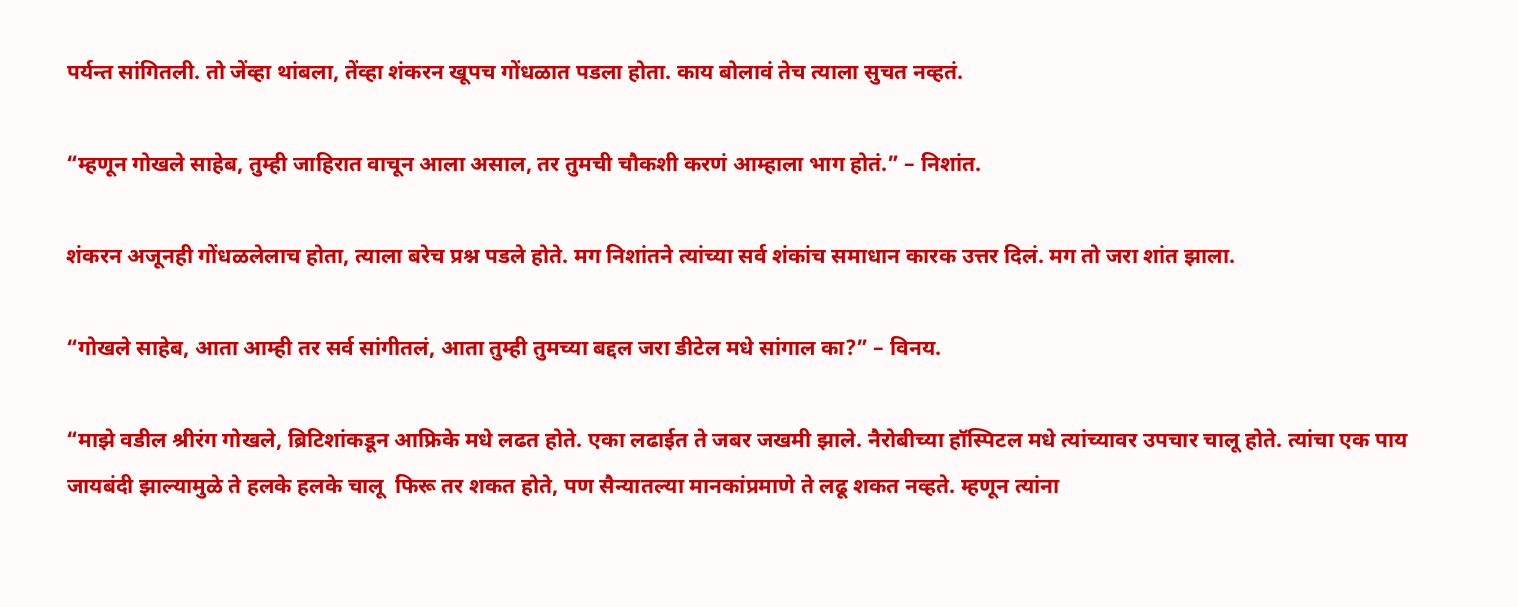पर्यन्त सांगितली. तो जेंव्हा थांबला, तेंव्हा शंकरन खूपच गोंधळात पडला होता. काय बोलावं तेच त्याला सुचत नव्हतं.

“म्हणून गोखले साहेब, तुम्ही जाहिरात वाचून आला असाल, तर तुमची चौकशी करणं आम्हाला भाग होतं.” – निशांत.

शंकरन अजूनही गोंधळलेलाच होता, त्याला बरेच प्रश्न पडले होते. मग निशांतने त्यांच्या सर्व शंकांच समाधान कारक उत्तर दिलं. मग तो जरा शांत झाला.

“गोखले साहेब, आता आम्ही तर सर्व सांगीतलं, आता तुम्ही तुमच्या बद्दल जरा डीटेल मधे सांगाल का?” – विनय.

“माझे वडील श्रीरंग गोखले, ब्रिटिशांकडून आफ्रिके मधे लढत होते. एका लढाईत ते जबर जखमी झाले. नैरोबीच्या हॉस्पिटल मधे त्यांच्यावर उपचार चालू होते. त्यांचा एक पाय जायबंदी झाल्यामुळे ते हलके हलके चालू  फिरू तर शकत होते, पण सैन्यातल्या मानकांप्रमाणे ते लढू शकत नव्हते. म्हणून त्यांना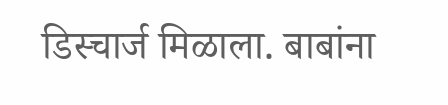डिस्चार्ज मिळाला. बाबांना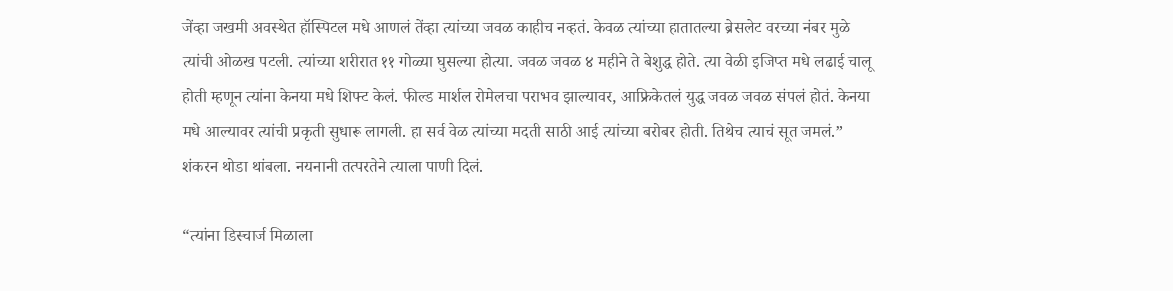जेंव्हा जखमी अवस्थेत हॉस्पिटल मधे आणलं तेंव्हा त्यांच्या जवळ काहीच नव्हतं. केवळ त्यांच्या हातातल्या ब्रेसलेट वरच्या नंबर मुळे त्यांची ओळख पटली. त्यांच्या शरीरात ११ गोळ्या घुसल्या होत्या. जवळ जवळ ४ महीने ते बेशुद्ध होते. त्या वेळी इजिप्त मधे लढाई चालू होती म्हणून त्यांना केनया मधे शिफ्ट केलं. फील्ड मार्शल रोमेलचा पराभव झाल्यावर, आफ्रिकेतलं युद्ध जवळ जवळ संपलं होतं. केनया मधे आल्यावर त्यांची प्रकृती सुधारू लागली. हा सर्व वेळ त्यांच्या मदती साठी आई त्यांच्या बरोबर होती. तिथेच त्याचं सूत जमलं.” शंकरन थोडा थांबला. नयनानी तत्परतेने त्याला पाणी दिलं.

“त्यांना डिस्चार्ज मिळाला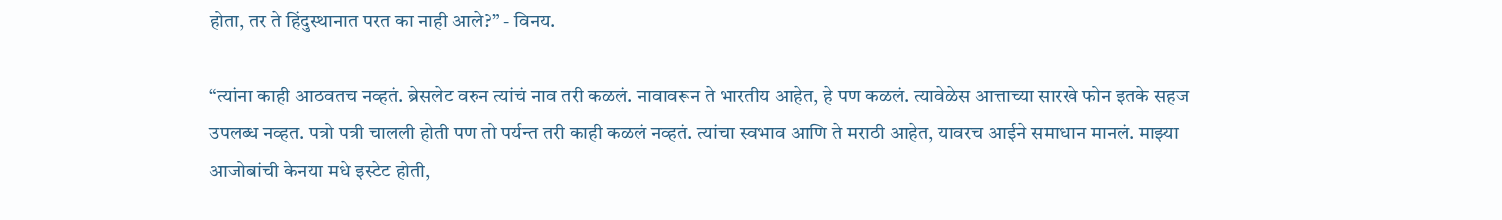होता, तर ते हिंदुस्थानात परत का नाही आले?” - विनय.

“त्यांना काही आठवतच नव्हतं. ब्रेसलेट वरुन त्यांचं नाव तरी कळलं. नावावरून ते भारतीय आहेत, हे पण कळलं. त्यावेळेस आत्ताच्या सारखे फोन इतके सहज उपलब्ध नव्हत. पत्रो पत्री चालली होती पण तो पर्यन्त तरी काही कळलं नव्हतं. त्यांचा स्वभाव आणि ते मराठी आहेत, यावरच आईने समाधान मानलं. माझ्या आजोबांची केनया मधे इस्टेट होती,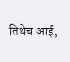तिथेच आई,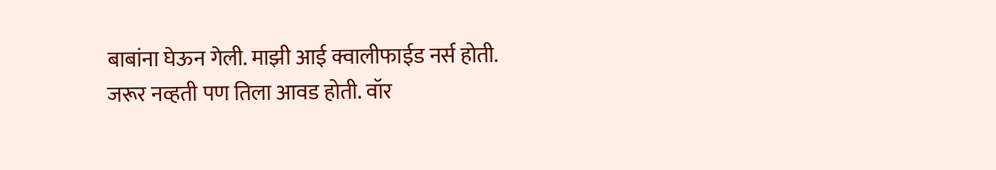बाबांना घेऊन गेली. माझी आई क्वालीफाईड नर्स होती. जरूर नव्हती पण तिला आवड होती. वॉर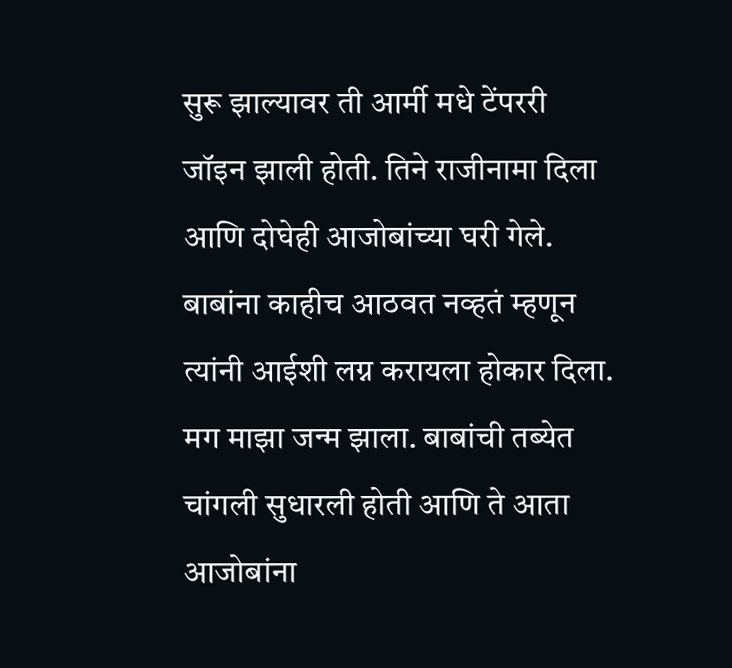सुरू झाल्यावर ती आर्मी मधे टेंपररी जॉइन झाली होती. तिने राजीनामा दिला आणि दोघेही आजोबांच्या घरी गेले. बाबांना काहीच आठवत नव्हतं म्हणून त्यांनी आईशी लग्न करायला होकार दिला. मग माझा जन्म झाला. बाबांची तब्येत चांगली सुधारली होती आणि ते आता आजोबांना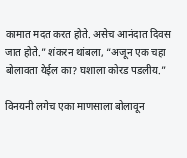कामात मदत करत होते. असेच आनंदात दिवस जात होते.” शंकरन थांबला, “अजून एक चहा बोलावता येईल का? घशाला कोरड पडलीय.”

विनयनी लगेच एका माणसाला बोलावून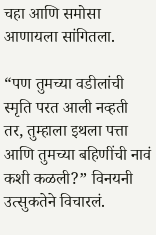चहा आणि समोसा आणायला सांगितला.

“पण तुमच्या वडीलांची स्मृति परत आली नव्हती तर, तुम्हाला इथला पत्ता आणि तुमच्या बहि‍णींची नावं कशी कळली?” विनयनी उत्सुकतेने विचारलं.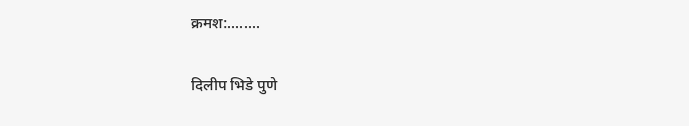क्रमश:........

दिलीप भिडे पुणे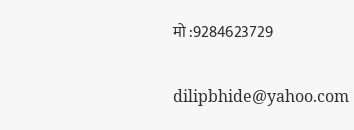मो :9284623729

dilipbhide@yahoo.com